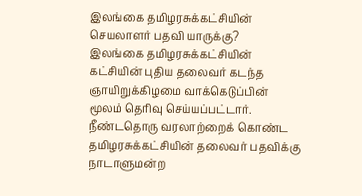இலங்கை தமிழரசுக்கட்சியின் செயலாளர் பதவி யாருக்கு?
இலங்கை தமிழரசுக்கட்சியின் கட்சியின் புதிய தலைவர் கடந்த ஞாயிறுக்கிழமை வாக்கெடுப்பின் மூலம் தெரிவு செய்யப்பட்டார்.
நீண்டதொரு வரலாற்றைக் கொண்ட தமிழரசுக்கட்சியின் தலைவர் பதவிக்கு நாடாளுமன்ற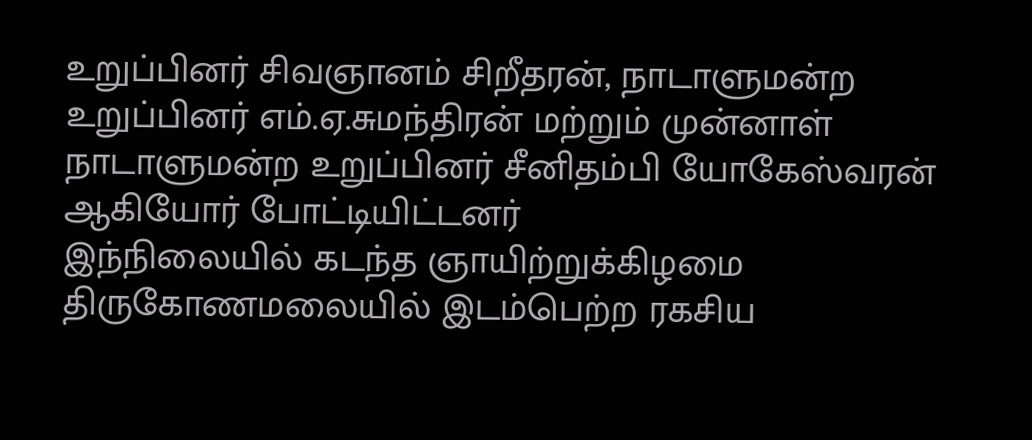உறுப்பினர் சிவஞானம் சிறீதரன், நாடாளுமன்ற உறுப்பினர் எம்.ஏ.சுமந்திரன் மற்றும் முன்னாள் நாடாளுமன்ற உறுப்பினர் சீனிதம்பி யோகேஸ்வரன் ஆகியோர் போட்டியிட்டனர்
இந்நிலையில் கடந்த ஞாயிற்றுக்கிழமை திருகோணமலையில் இடம்பெற்ற ரகசிய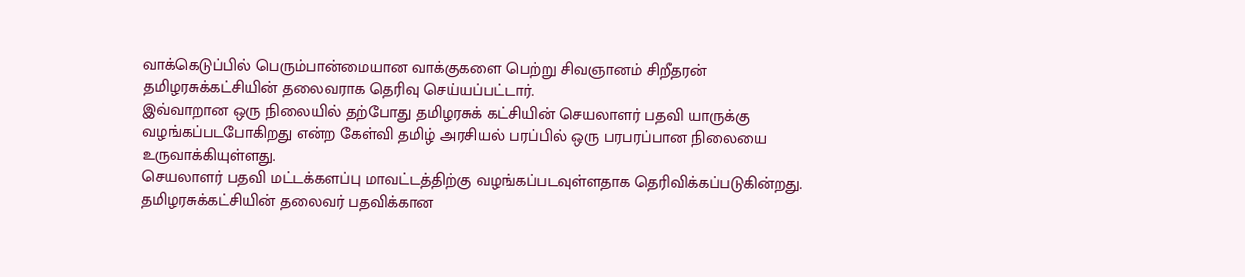வாக்கெடுப்பில் பெரும்பான்மையான வாக்குகளை பெற்று சிவஞானம் சிறீதரன் தமிழரசுக்கட்சியின் தலைவராக தெரிவு செய்யப்பட்டார்.
இவ்வாறான ஒரு நிலையில் தற்போது தமிழரசுக் கட்சியின் செயலாளர் பதவி யாருக்கு வழங்கப்படபோகிறது என்ற கேள்வி தமிழ் அரசியல் பரப்பில் ஒரு பரபரப்பான நிலையை உருவாக்கியுள்ளது.
செயலாளர் பதவி மட்டக்களப்பு மாவட்டத்திற்கு வழங்கப்படவுள்ளதாக தெரிவிக்கப்படுகின்றது.
தமிழரசுக்கட்சியின் தலைவர் பதவிக்கான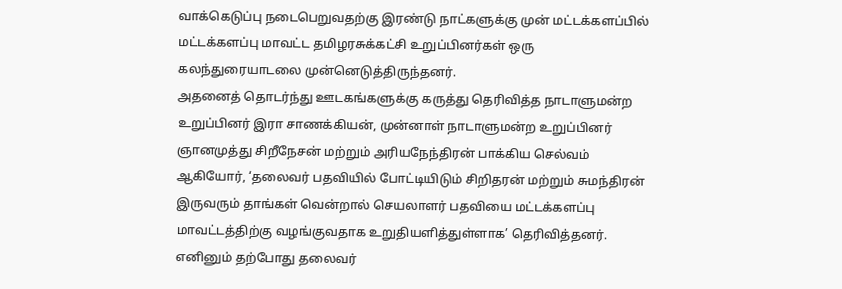வாக்கெடுப்பு நடைபெறுவதற்கு இரண்டு நாட்களுக்கு முன் மட்டக்களப்பில் மட்டக்களப்பு மாவட்ட தமிழரசுக்கட்சி உறுப்பினர்கள் ஒரு கலந்துரையாடலை முன்னெடுத்திருந்தனர்.
அதனைத் தொடர்ந்து ஊடகங்களுக்கு கருத்து தெரிவித்த நாடாளுமன்ற உறுப்பினர் இரா சாணக்கியன், முன்னாள் நாடாளுமன்ற உறுப்பினர் ஞானமுத்து சிறீநேசன் மற்றும் அரியநேந்திரன் பாக்கிய செல்வம் ஆகியோர், ‘தலைவர் பதவியில் போட்டியிடும் சிறிதரன் மற்றும் சுமந்திரன் இருவரும் தாங்கள் வென்றால் செயலாளர் பதவியை மட்டக்களப்பு மாவட்டத்திற்கு வழங்குவதாக உறுதியளித்துள்ளாக’ தெரிவித்தனர்.
எனினும் தற்போது தலைவர்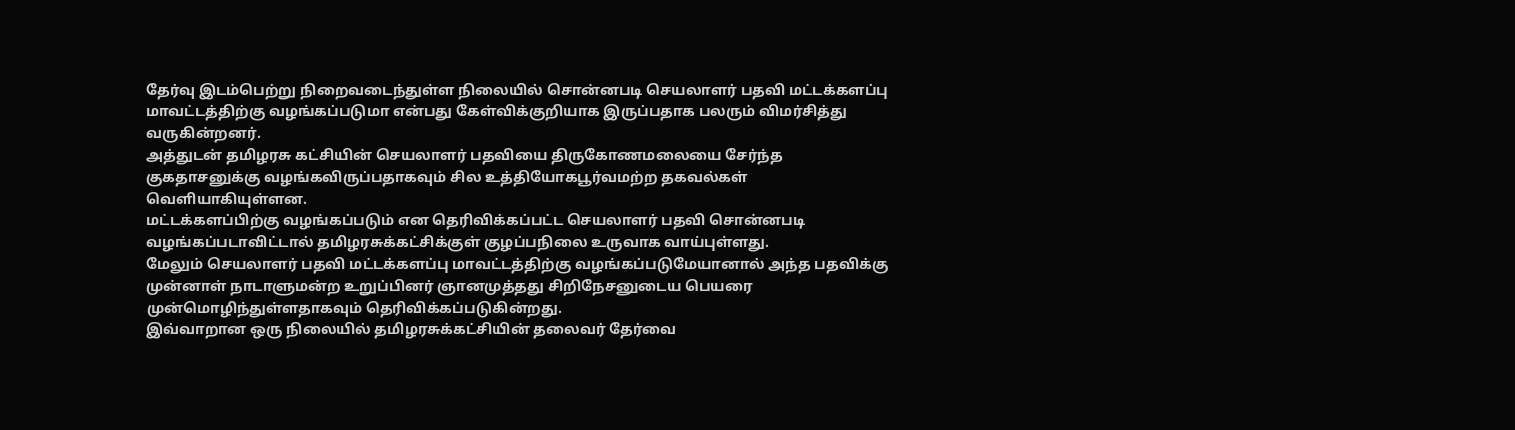தேர்வு இடம்பெற்று நிறைவடைந்துள்ள நிலையில் சொன்னபடி செயலாளர் பதவி மட்டக்களப்பு மாவட்டத்திற்கு வழங்கப்படுமா என்பது கேள்விக்குறியாக இருப்பதாக பலரும் விமர்சித்து வருகின்றனர்.
அத்துடன் தமிழரசு கட்சியின் செயலாளர் பதவியை திருகோணமலையை சேர்ந்த குகதாசனுக்கு வழங்கவிருப்பதாகவும் சில உத்தியோகபூர்வமற்ற தகவல்கள் வெளியாகியுள்ளன.
மட்டக்களப்பிற்கு வழங்கப்படும் என தெரிவிக்கப்பட்ட செயலாளர் பதவி சொன்னபடி வழங்கப்படாவிட்டால் தமிழரசுக்கட்சிக்குள் குழப்பநிலை உருவாக வாய்புள்ளது.
மேலும் செயலாளர் பதவி மட்டக்களப்பு மாவட்டத்திற்கு வழங்கப்படுமேயானால் அந்த பதவிக்கு முன்னாள் நாடாளுமன்ற உறுப்பினர் ஞானமுத்தது சிறிநேசனுடைய பெயரை முன்மொழிந்துள்ளதாகவும் தெரிவிக்கப்படுகின்றது.
இவ்வாறான ஒரு நிலையில் தமிழரசுக்கட்சியின் தலைவர் தேர்வை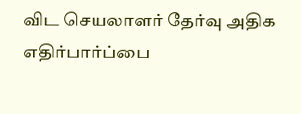விட செயலாளர் தேர்வு அதிக எதிர்பார்ப்பை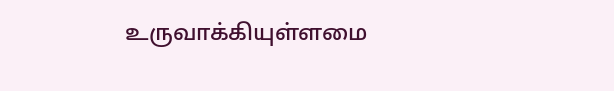உருவாக்கியுள்ளமை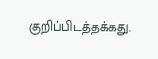குறிப்பிடத்தக்கது.